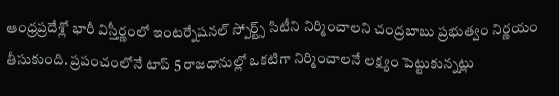ఆంధ్రప్రదేశ్లో భారీ విస్తీర్ణంలో ఇంటర్నేషనల్ స్పోర్ట్స్ సిటీని నిర్మించాలని చంద్రబాబు ప్రభుత్వం నిర్ణయం తీసుకుంది. ప్రపంచంలోనే టాప్ 5 రాజధానుల్లో ఒకటిగా నిర్మించాలనే లక్ష్యం పెట్టుకున్నట్లు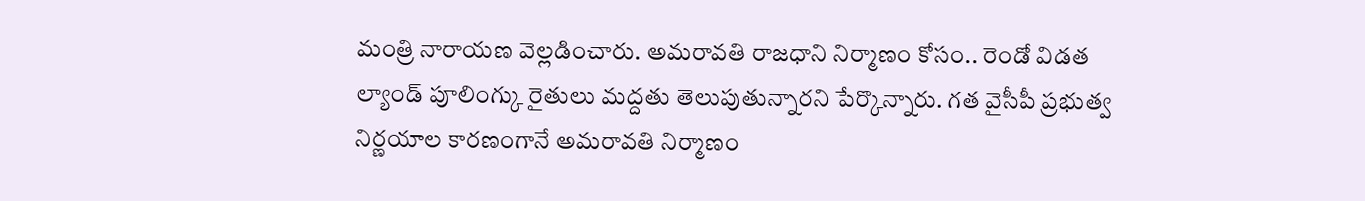మంత్రి నారాయణ వెల్లడించారు. అమరావతి రాజధాని నిర్మాణం కోసం.. రెండో విడత ల్యాండ్ పూలింగ్కు రైతులు మద్దతు తెలుపుతున్నారని పేర్కొన్నారు. గత వైసీపీ ప్రభుత్వ నిర్ణయాల కారణంగానే అమరావతి నిర్మాణం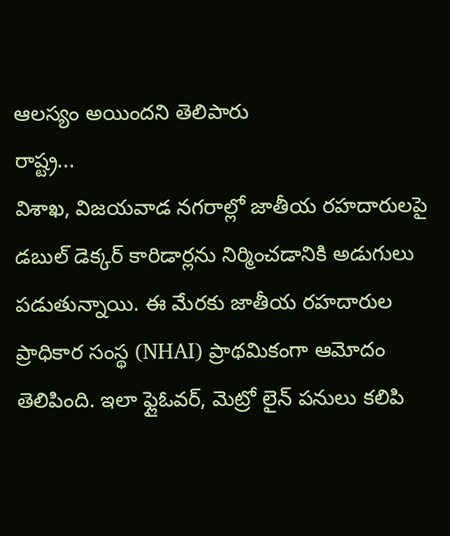ఆలస్యం అయిందని తెలిపారు
రాష్ట్ర...
విశాఖ, విజయవాడ నగరాల్లో జాతీయ రహదారులపై డబుల్ డెక్కర్ కారిడార్లను నిర్మించడానికి అడుగులు పడుతున్నాయి. ఈ మేరకు జాతీయ రహదారుల ప్రాధికార సంస్థ (NHAI) ప్రాథమికంగా ఆమోదం తెలిపింది. ఇలా ఫ్లైఓవర్, మెట్రో లైన్ పనులు కలిపి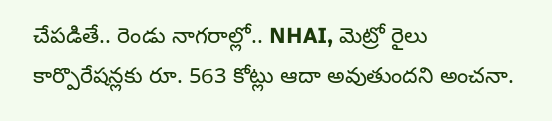చేపడితే.. రెండు నాగరాల్లో.. NHAI, మెట్రో రైలు కార్పొరేషన్లకు రూ. 563 కోట్లు ఆదా అవుతుందని అంచనా.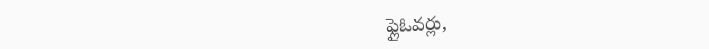ఫ్లైఓవర్లు,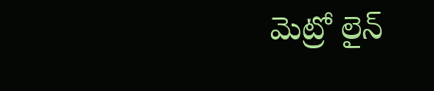మెట్రో లైన్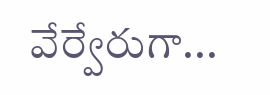వేర్వేరుగా...